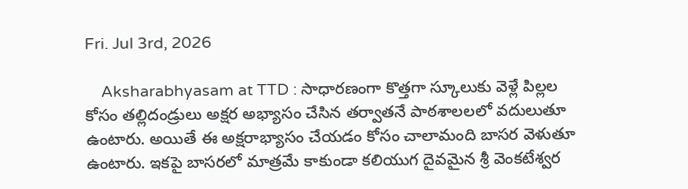Fri. Jul 3rd, 2026

    Aksharabhyasam at TTD : సాధారణంగా కొత్తగా స్కూలుకు వెళ్లే పిల్లల కోసం తల్లిదండ్రులు అక్షర అభ్యాసం చేసిన తర్వాతనే పాఠశాలలలో వదులుతూ ఉంటారు. అయితే ఈ అక్షరాభ్యాసం చేయడం కోసం చాలామంది బాసర వెళుతూ ఉంటారు. ఇకపై బాసరలో మాత్రమే కాకుండా కలియుగ దైవమైన శ్రీ వెంకటేశ్వర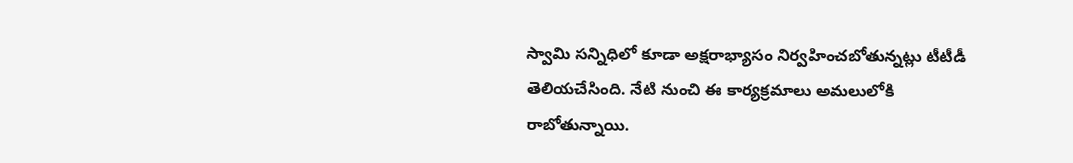స్వామి సన్నిధిలో కూడా అక్షరాభ్యాసం నిర్వహించబోతున్నట్లు టీటీడీ తెలియచేసింది. నేటి నుంచి ఈ కార్యక్రమాలు అమలులోకి రాబోతున్నాయి.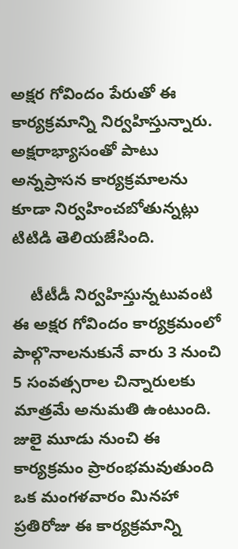అక్షర గోవిందం పేరుతో ఈ కార్యక్రమాన్ని నిర్వహిస్తున్నారు. అక్షరాభ్యాసంతో పాటు అన్నప్రాసన కార్యక్రమాలను కూడా నిర్వహించబోతున్నట్లు టిటిడి తెలియజేసింది.

    టీటీడీ నిర్వహిస్తున్నటువంటి ఈ అక్షర గోవిందం కార్యక్రమంలో పాల్గొనాలనుకునే వారు 3 నుంచి 5 సంవత్సరాల చిన్నారులకు మాత్రమే అనుమతి ఉంటుంది. జులై మూడు నుంచి ఈ కార్యక్రమం ప్రారంభమవుతుంది ఒక మంగళవారం మినహా ప్రతిరోజు ఈ కార్యక్రమాన్ని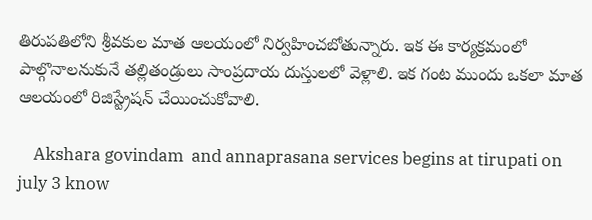తిరుపతిలోని శ్రీవకుల మాత ఆలయంలో నిర్వహించబోతున్నారు. ఇక ఈ కార్యక్రమంలో పాల్గొనాలనుకునే తల్లితండ్రులు సాంప్రదాయ దుస్తులలో వెళ్లాలి. ఇక గంట ముందు ఒకలా మాత ఆలయంలో రిజిస్ట్రేషన్ చేయించుకోవాలి.

    Akshara govindam  and annaprasana services begins at tirupati on july 3 know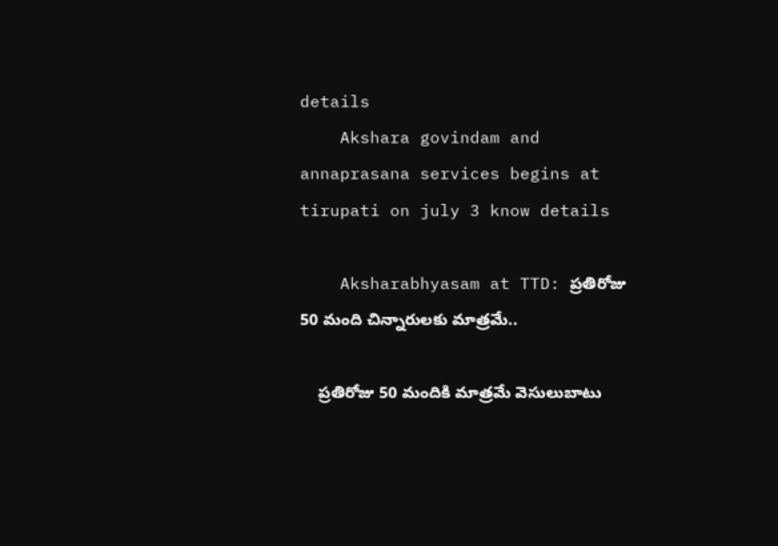details
    Akshara govindam and annaprasana services begins at tirupati on july 3 know details

    Aksharabhyasam at TTD: ప్రతిరోజు 50 మంది చిన్నారులకు మాత్రమే..

    ప్రతిరోజు 50 మందికి మాత్రమే వెసులుబాటు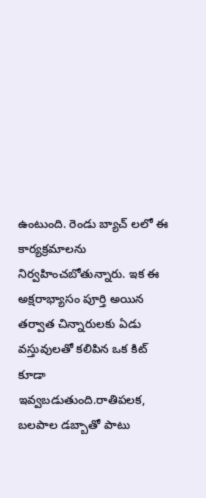ఉంటుంది. రెండు బ్యాచ్ లలో ఈ కార్యక్రమాలను నిర్వహించబోతున్నారు. ఇక ఈ అక్షరాభ్యాసం పూర్తి అయిన తర్వాత చిన్నారులకు ఏడు వస్తువులతో కలిపిన ఒక కిట్ కూడా ఇవ్వబడుతుంది.రాతిపలక, బలపాల డబ్బాతో పాటు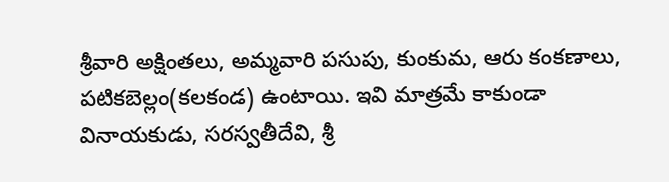శ్రీవారి అక్షింతలు, అమ్మవారి పసుపు, కుంకుమ, ఆరు కంకణాలు, పటికబెల్లం(కలకండ) ఉంటాయి. ఇవి మాత్రమే కాకుండా వినాయకుడు, సరస్వతీదేవి, శ్రీ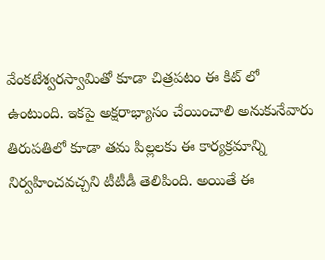వేంకటేశ్వరస్వామితో కూడా చిత్రపటం ఈ కిట్ లో ఉంటుంది. ఇకపై అక్షరాభ్యాసం చేయించాలి అనుకునేవారు తిరుపతిలో కూడా తమ పిల్లలకు ఈ కార్యక్రమాన్ని నిర్వహించవచ్చని టీటీడీ తెలిపింది. అయితే ఈ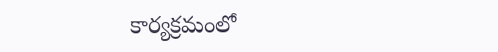కార్యక్రమంలో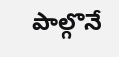పాల్గొనే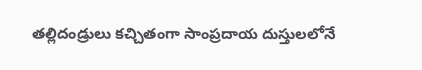తల్లిదండ్రులు కచ్చితంగా సాంప్రదాయ దుస్తులలోనే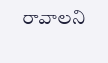రావాలని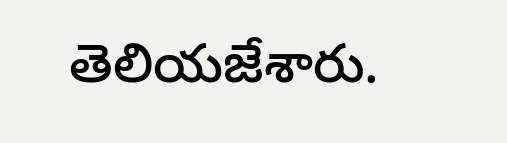తెలియజేశారు.